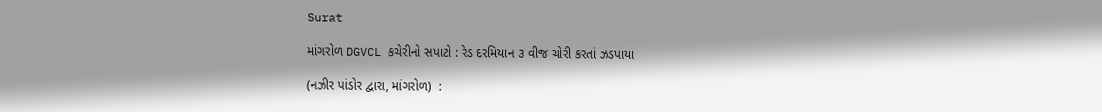Surat

માંગરોળ DGVCL કચેરીનો સપાટો : રેડ દરમિયાન ૩ વીજ ચોરી કરતાં ઝડપાયા

(નઝીર પાંડોર દ્વારા, માંગરોળ)  :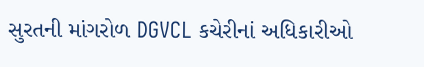સુરતની માંગરોળ DGVCL કચેરીનાં અધિકારીઓ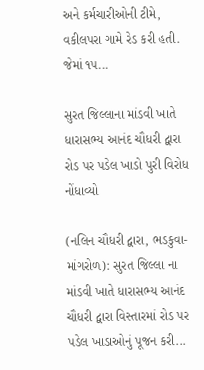અને કર્મચારીઓની ટીમે, વકીલપરા ગામે રેડ કરી હતી. જેમાં ૧૫...

સુરત જિલ્લાના માંડવી ખાતે ધારાસભ્ય આનંદ ચૌધરી દ્વારા રોડ પર પડેલ ખાડો પુરી વિરોધ નોંધાવ્યો

(નલિન ચૌધરી દ્વારા, ભડકુવા-માંગરોળ): સુરત જિલ્લા ના માંડવી ખાતે ધારાસભ્ય આનંદ ચૌધરી દ્વારા વિસ્તારમાં રોડ પર પડેલ ખાડાઓનું પૂજન કરી...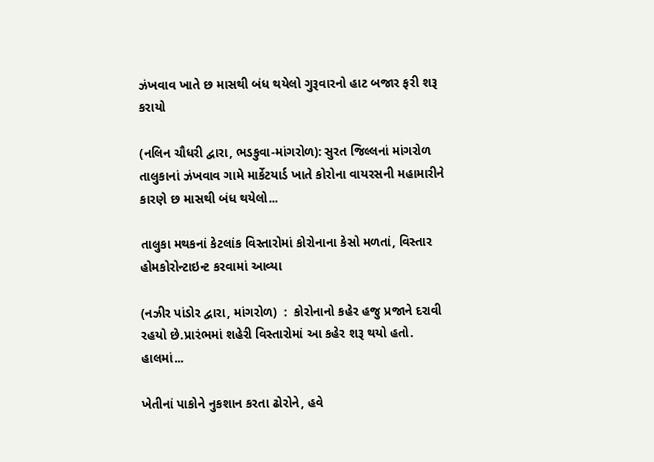ઝંખવાવ ખાતે છ માસથી બંધ થયેલો ગુરૂવારનો હાટ બજાર ફરી શરૂ કરાયો

(નલિન ચૌધરી દ્વારા, ભડકુવા-માંગરોળ): સુરત જિલ્લનાં માંગરોળ તાલુકાનાં ઝંખવાવ ગામે માર્કેટયાર્ડ ખાતે કોરોના વાયરસની મહામારીને કારણે છ માસથી બંધ થયેલો...

તાલુકા મથકનાં કેટલાંક વિસ્તારોમાં કોરોનાના કેસો મળતાં, વિસ્તાર હોમકોરોન્ટાઇન્ટ કરવામાં આવ્યા

(નઝીર પાંડોર દ્વારા, માંગરોળ)  :  કોરોનાનો કહેર હજુ પ્રજાને દરાવી રહયો છે.પ્રારંભમાં શહેરી વિસ્તારોમાં આ કહેર શરૂ થયો હતો. હાલમાં...

ખેતીનાં પાકોને નુકશાન કરતા ઢોરોને, હવે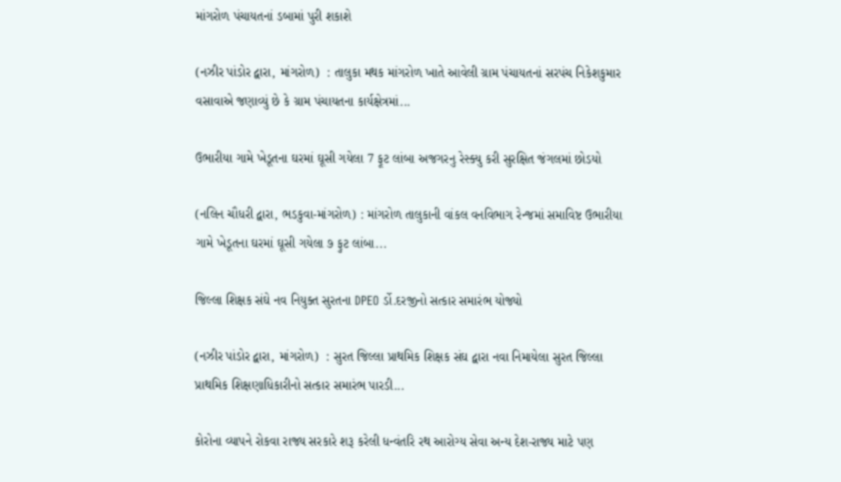માંગરોળ પંચાયતનાં ડબામાં પુરી શકાશે

(નઝીર પાંડોર દ્વારા, માંગરોળ)  : તાલુકા મથક માંગરોળ ખાતે આવેલી ગ્રામ પંચાયતનાં સરપંચ નિકેશકુમાર વસાવાએ જણાવ્યું છે કે ગ્રામ પંચાયતના કાર્યક્ષેત્રમાં...

ઉભારીયા ગામે ખેડૂતના ઘરમાં ઘૂસી ગયેલા 7 ફૂટ લાંબા અજગરનુ રેસ્ક્યુ કરી સુરક્ષિત જંગલમાં છોડયો

(નલિન ચૌધરી દ્વારા, ભડકુવા-માંગરોળ) : માંગરોળ તાલુકાની વાંકલ વનવિભાગ રેન્જમાં સમાવિષ્ટ ઉભારીયા ગામે ખેડૂતના ઘરમાં ઘૂસી ગયેલા ૭ ફુટ લાંબા...

જિલ્લા શિક્ષક સંઘે નવ નિયુક્ત સુરતના DPEO ર્ડો.દરજીનો સત્કાર સમારંભ યોજ્યો

(નઝીર પાંડોર દ્વારા, માંગરોળ)  : સુરત જિલ્લા પ્રાથમિક શિક્ષક સંઘ દ્વારા નવા નિમાયેલા સુરત જિલ્લા પ્રાથમિક શિક્ષણાધિકારીનો સત્કાર સમારંભ પારડી...

કોરોના વ્યાપને રોકવા રાજ્ય સરકારે શરૂ કરેલી ધન્વંતરિ રથ આરોગ્ય સેવા અન્ય દેશ-રાજ્ય માટે પણ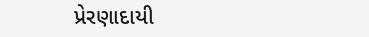પ્રેરણાદાયી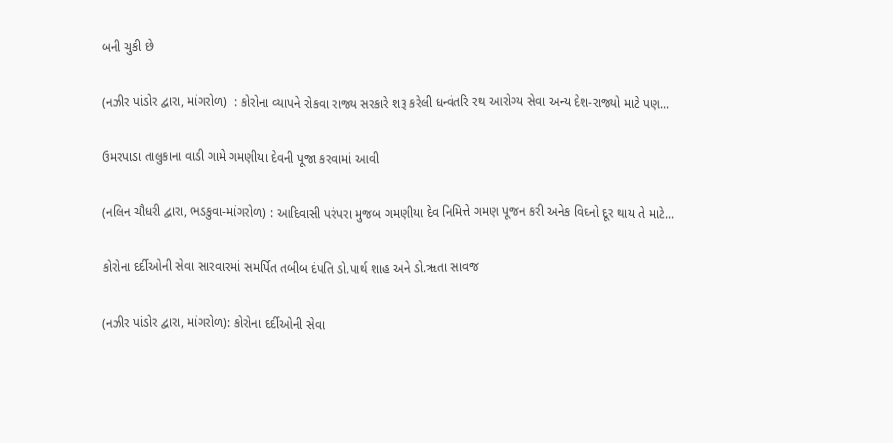બની ચુકી છે

(નઝીર પાંડોર દ્વારા, માંગરોળ)  : કોરોના વ્યાપને રોકવા રાજ્ય સરકારે શરૂ કરેલી ધન્વંતરિ રથ આરોગ્ય સેવા અન્ય દેશ-રાજ્યો માટે પણ...

ઉમરપાડા તાલુકાના વાડી ગામે ગમણીયા દેવની પૂજા કરવામાં આવી

(નલિન ચૌધરી દ્વારા, ભડકુવા-માંગરોળ) : આદિવાસી પરંપરા મુજબ ગમણીયા દેવ નિમિત્તે ગમણ પૂજન કરી અનેક વિઘ્નો દૂર થાય તે માટે...

કોરોના દર્દીઓની સેવા સારવારમાં સમર્પિત તબીબ દંપતિ ડો.પાર્થ શાહ અને ડો.ૠતા સાવજ

(નઝીર પાંડોર દ્વારા, માંગરોળ): કોરોના દર્દીઓની સેવા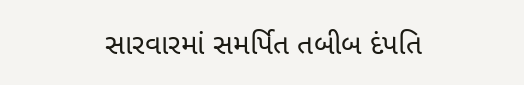સારવારમાં સમર્પિત તબીબ દંપતિ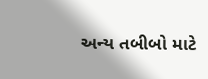અન્ય તબીબો માટે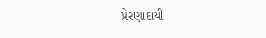પ્રેરણાદાયી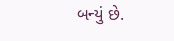બન્યું છે.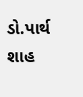ડો.પાર્થ શાહ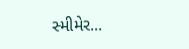સ્મીમેર...